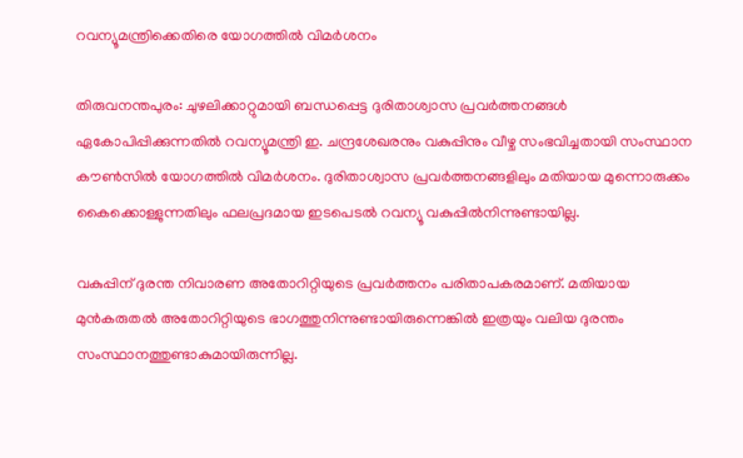റവന്യൂമന്ത്രിക്കെതിരെ യോഗത്തിൽ വിമർശനം

തിരുവനന്തപുരം: ചുഴലിക്കാറ്റുമായി ബന്ധപ്പെട്ട ദുരിതാശ്വാസ പ്രവർത്തനങ്ങൾ ഏകോപിപ്പിക്കുന്നതിൽ റവന്യൂമന്ത്രി ഇ. ചന്ദ്രശേഖരനും വകുപ്പിനും വീഴ്ച സംഭവിച്ചതായി സംസ്ഥാന കൗൺസിൽ യോഗത്തിൽ വിമർശനം. ദുരിതാശ്വാസ പ്രവർത്തനങ്ങളിലും മതിയായ മുന്നൊരുക്കം കൈക്കൊള്ളുന്നതിലും ഫലപ്രദമായ ഇടപെടൽ റവന്യൂ വകുപ്പിൽനിന്നുണ്ടായില്ല.

വകുപ്പിന് ദുരന്ത നിവാരണ അതോറിറ്റിയുടെ പ്രവർത്തനം പരിതാപകരമാണ്. മതിയായ മുൻകരുതൽ അതോറിറ്റിയുടെ ഭാഗത്തുനിന്നുണ്ടായിരുന്നെങ്കിൽ ഇത്രയും വലിയ ദുരന്തം സംസ്ഥാനത്തുണ്ടാകുമായിരുന്നില്ല.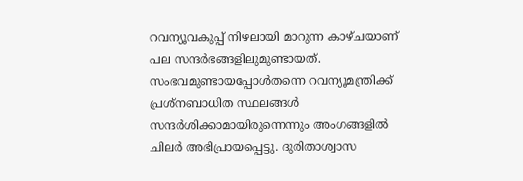റവന്യൂവകുപ്പ് നിഴലായി മാറുന്ന കാഴ്ചയാണ് പല സന്ദർഭങ്ങളിലുമുണ്ടായത്. സംഭവമുണ്ടായപ്പോൾതന്നെ റവന്യൂമന്ത്രിക്ക് പ്രശ്നബാധിത സ്ഥലങ്ങൾ സന്ദർശിക്കാമായിരുന്നെന്നും അംഗങ്ങളിൽ ചിലർ അഭിപ്രായപ്പെട്ടു. ദുരിതാശ്വാസ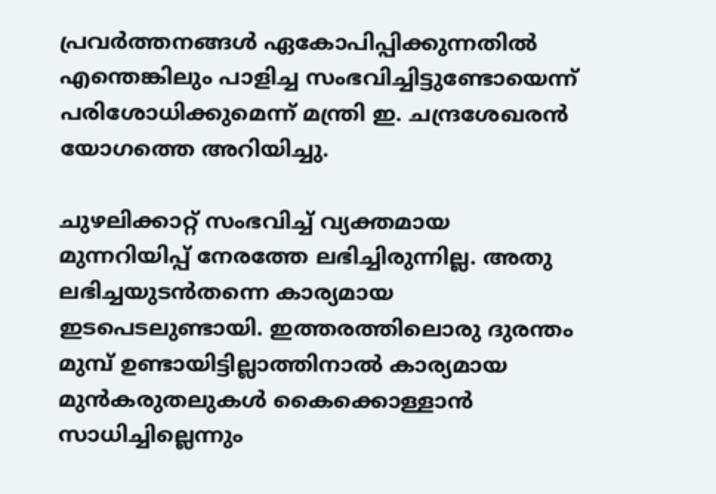പ്രവർത്തനങ്ങൾ ഏകോപിപ്പിക്കുന്നതിൽ എന്തെങ്കിലും പാളിച്ച സംഭവിച്ചിട്ടുണ്ടോയെന്ന് പരിശോധിക്കുമെന്ന് മന്ത്രി ഇ. ചന്ദ്രശേഖരൻ യോഗത്തെ അറിയിച്ചു.

ചുഴലിക്കാറ്റ് സംഭവിച്ച് വ്യക്തമായ മുന്നറിയിപ്പ് നേരത്തേ ലഭിച്ചിരുന്നില്ല. അതു ലഭിച്ചയുടൻതന്നെ കാര്യമായ ഇടപെടലുണ്ടായി. ഇത്തരത്തിലൊരു ദുരന്തം മുമ്പ് ഉണ്ടായിട്ടില്ലാത്തിനാൽ കാര്യമായ മുൻകരുതലുകൾ കൈക്കൊള്ളാൻ സാധിച്ചില്ലെന്നും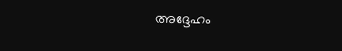അദ്ദേഹം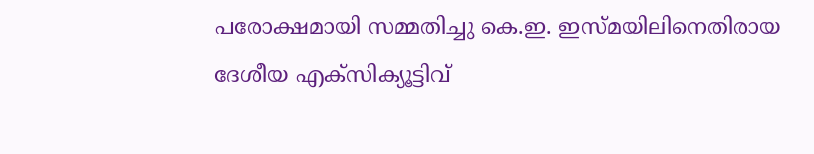പരോക്ഷമായി സമ്മതിച്ചു കെ.ഇ. ഇസ്മയിലിനെതിരായ ദേശീയ എക്സിക്യൂട്ടിവ്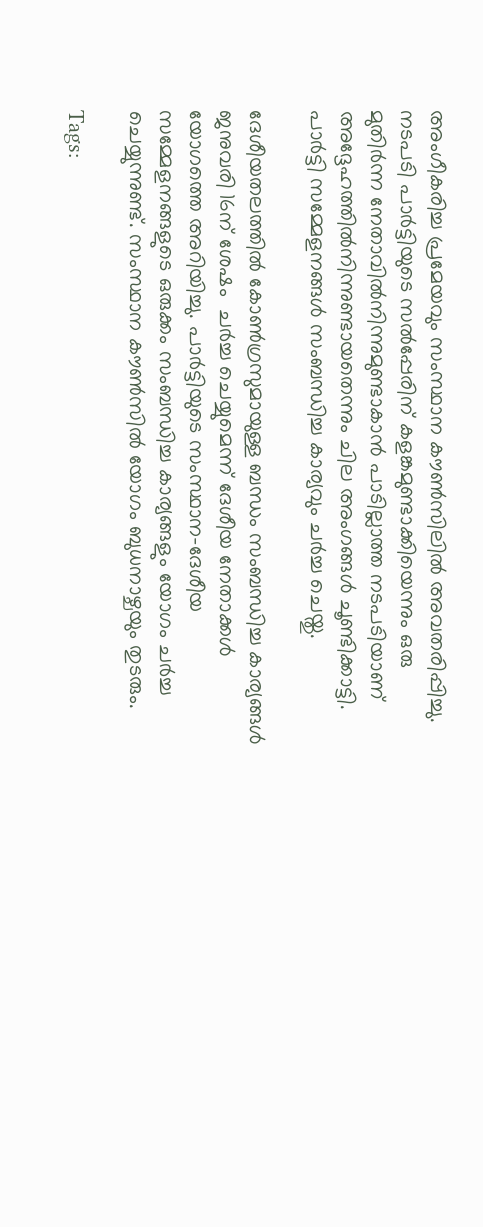അംഗീകരിച്ച പ്രമേയവും സംസ്ഥാന കൗൺസിലിൽ അവതരിപ്പിച്ചു. നടപടി പാർട്ടിയുടെ സൽപ്പേരിന് കളങ്കമുണ്ടാക്കിയെന്നും ഒരു മുതിർന്ന നേതാവിൽനിന്നുമുണ്ടാകാൻ പാടില്ലാത്ത നടപടിയാണ് അദ്ദേഹത്തിൽനിന്നുണ്ടായതെന്നും ചില അംഗങ്ങൾ ചൂണ്ടിക്കാട്ടി. പാർട്ടി സമ്മേളനങ്ങൾ സംബന്ധിച്ച കാര്യവും ചർച്ച ചെയ്തു.

ദേശീയതലത്തിൽ കോൺഗ്രസുമായുള്ള ബന്ധം സംബന്ധിച്ച കാര്യങ്ങൾ ജനുവരി 16ന് ശേഷം  ചർച്ച ചെയ്യുമെന്ന് ദേശീയ നേതാക്കൾ യോഗത്തെ അറിയിച്ചു. പാർട്ടിയുടെ സംസ്ഥാന-ദേശീയ സമ്മേളനങ്ങളുടെ ഒരുക്കം സംബന്ധിച്ച കാര്യങ്ങളും യോഗം ചർച്ച ചെയ്യുന്നുണ്ട്. സംസ്ഥാന കൗൺസിൽ യോഗം ബുധനാഴ്ചയും തുടരും.

Tags: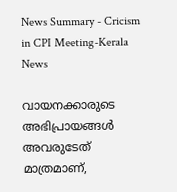News Summary - Cricism in CPI Meeting-Kerala News

വായനക്കാരുടെ അഭിപ്രായങ്ങള്‍ അവരുടേത് മാത്രമാണ്,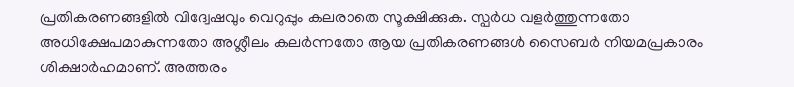പ്രതികരണങ്ങളിൽ വിദ്വേഷവും വെറുപ്പും കലരാതെ സൂക്ഷിക്കുക. സ്പർധ വളർത്തുന്നതോ അധിക്ഷേപമാകുന്നതോ അശ്ലീലം കലർന്നതോ ആയ പ്രതികരണങ്ങൾ സൈബർ നിയമപ്രകാരം ശിക്ഷാർഹമാണ്. അത്തരം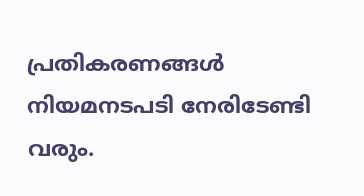പ്രതികരണങ്ങൾ നിയമനടപടി നേരിടേണ്ടി വരും.